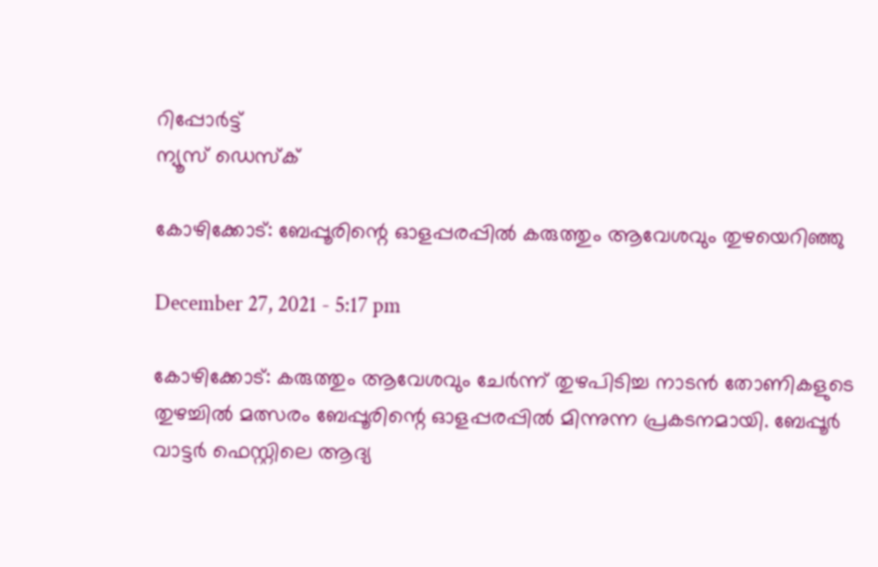റിപ്പോര്‍ട്ട്
ന്യൂസ് ഡെസ്ക്

കോഴിക്കോട്: ബേപ്പൂരിന്റെ ഓളപ്പരപ്പില്‍ കരുത്തും ആവേശവും തുഴയെറിഞ്ഞു

December 27, 2021 - 5:17 pm

കോഴിക്കോട്: കരുത്തും ആവേശവും ചേര്‍ന്ന് തുഴപിടിച്ച നാടന്‍ തോണികളുടെ തുഴച്ചില്‍ മത്സരം ബേപ്പൂരിന്റെ ഓളപ്പരപ്പില്‍ മിന്നുന്ന പ്രകടനമായി. ബേപ്പൂര്‍ വാട്ടര്‍ ഫെസ്റ്റിലെ ആദ്യ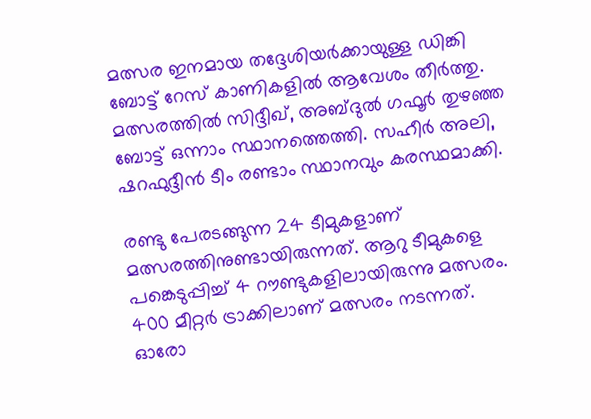മത്സര ഇനമായ തദ്ദേശിയര്‍ക്കായുള്ള ഡിങ്കി ബോട്ട് റേസ് കാണികളില്‍ ആവേശം തീര്‍ത്തു. മത്സരത്തില്‍ സിദ്ദീഖ്, അബ്ദുല്‍ ഗഫൂര്‍ തുഴഞ്ഞ ബോട്ട് ഒന്നാം സ്ഥാനത്തെത്തി. സഹീര്‍ അലി, ഷറഫുദ്ദീന്‍ ടീം രണ്ടാം സ്ഥാനവും കരസ്ഥമാക്കി.

രണ്ടു പേരടങ്ങുന്ന 24 ടീമുകളാണ് മത്സരത്തിനുണ്ടായിരുന്നത്. ആറു ടീമുകളെ പങ്കെടുപ്പിച്ച് 4 റൗണ്ടുകളിലായിരുന്നു മത്സരം. 400 മീറ്റര്‍ ട്രാക്കിലാണ് മത്സരം നടന്നത്. ഓരോ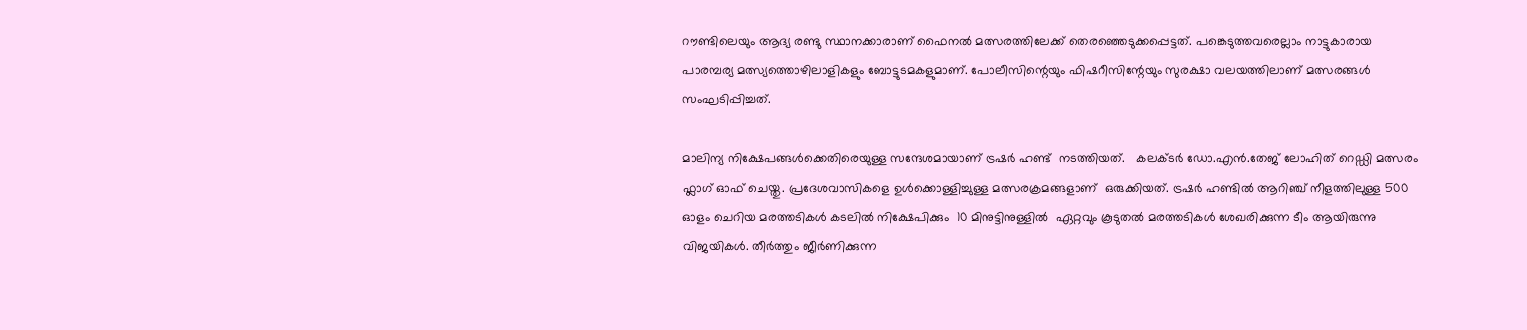റൗണ്ടിലെയും ആദ്യ രണ്ടു സ്ഥാനക്കാരാണ് ഫൈനല്‍ മത്സരത്തിലേക്ക് തെരഞ്ഞെടുക്കപ്പെട്ടത്. പങ്കെടുത്തവരെല്ലാം നാട്ടുകാരായ പാരമ്പര്യ മത്സ്യത്തൊഴിലാളികളും ബോട്ടുടമകളുമാണ്. പോലീസിന്റെയും ഫിഷറീസിന്റേയും സുരക്ഷാ വലയത്തിലാണ് മത്സരങ്ങള്‍ സംഘടിപ്പിച്ചത്.

മാലിന്യ നിക്ഷേപങ്ങൾക്കെതിരെയുള്ള സന്ദേശമായാണ് ട്രഷർ ഹണ്ട്  നടത്തിയത്.   കലക്ടർ ഡോ.എൻ.തേജ് ലോഹിത് റെഡ്ഡി മത്സരം ഫ്ലാഗ് ഓഫ് ചെയ്തു. പ്രദേശവാസികളെ ഉൾക്കൊള്ളിച്ചുള്ള മത്സരക്രമങ്ങളാണ്  ഒരുക്കിയത്. ട്രഷർ ഹണ്ടിൽ ആറിഞ്ച് നീളത്തിലുള്ള 500 ഓളം ചെറിയ മരത്തടികൾ കടലിൽ നിക്ഷേപിക്കും  10 മിനുട്ടിനുള്ളിൽ  ഏറ്റവും കൂടുതൽ മരത്തടികൾ ശേഖരിക്കുന്ന ടീം ആയിരുന്നു വിജയികൾ. തീർത്തും ജീർണിക്കുന്ന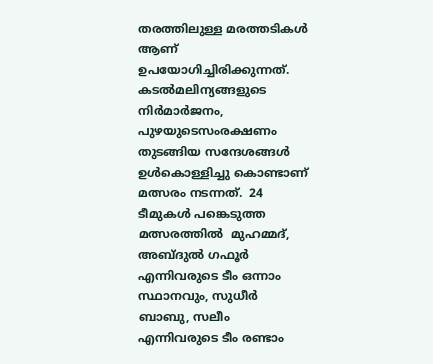തരത്തിലുള്ള മരത്തടികൾ ആണ് ഉപയോഗിച്ചിരിക്കുന്നത്. കടൽമലിന്യങ്ങളുടെ നിർമാർജനം, പുഴയുടെസംരക്ഷണം തുടങ്ങിയ സന്ദേശങ്ങൾ ഉൾകൊള്ളിച്ചു കൊണ്ടാണ് മത്സരം നടന്നത്.  24 ടീമുകൾ പങ്കെടുത്ത മത്സരത്തിൽ  മുഹമ്മദ്‌, അബ്ദുൽ ഗഫൂർ എന്നിവരുടെ ടീം ഒന്നാം സ്ഥാനവും, സുധീർ ബാബു, സലീം എന്നിവരുടെ ടീം രണ്ടാം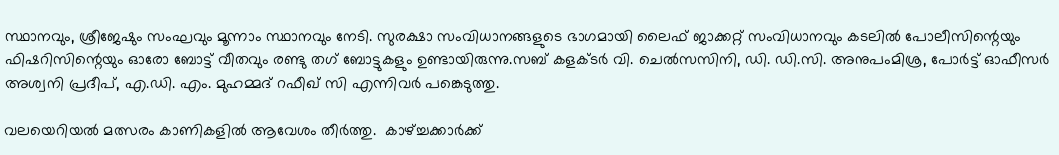സ്ഥാനവും, ശ്രീജേഷും സംഘവും മൂന്നാം സ്ഥാനവും നേടി. സുരക്ഷാ സംവിധാനങ്ങളുടെ ഭാഗമായി ലൈഫ് ജാക്കറ്റ് സംവിധാനവും കടലിൽ പോലീസിന്റെയും ഫിഷറിസിന്റെയും ഓരോ ബോട്ട് വീതവും രണ്ടു തഗ് ബോട്ടുകളും ഉണ്ടായിരുന്നു.സബ് കളക്ടർ വി. ചെൽസസിനി, ഡി. ഡി.സി. അനുപംമിശ്ര, പോർട്ട്‌ ഓഫീസർ അശ്വനി പ്രദീപ്, എ.ഡി. എം. മുഹമ്മദ് റഫീഖ് സി എന്നിവർ പങ്കെടുത്തു.

വലയെറിയൽ മത്സരം കാണികളിൽ ആവേശം തീർത്തു.  കാഴ്ച്ചക്കാർക്ക്‌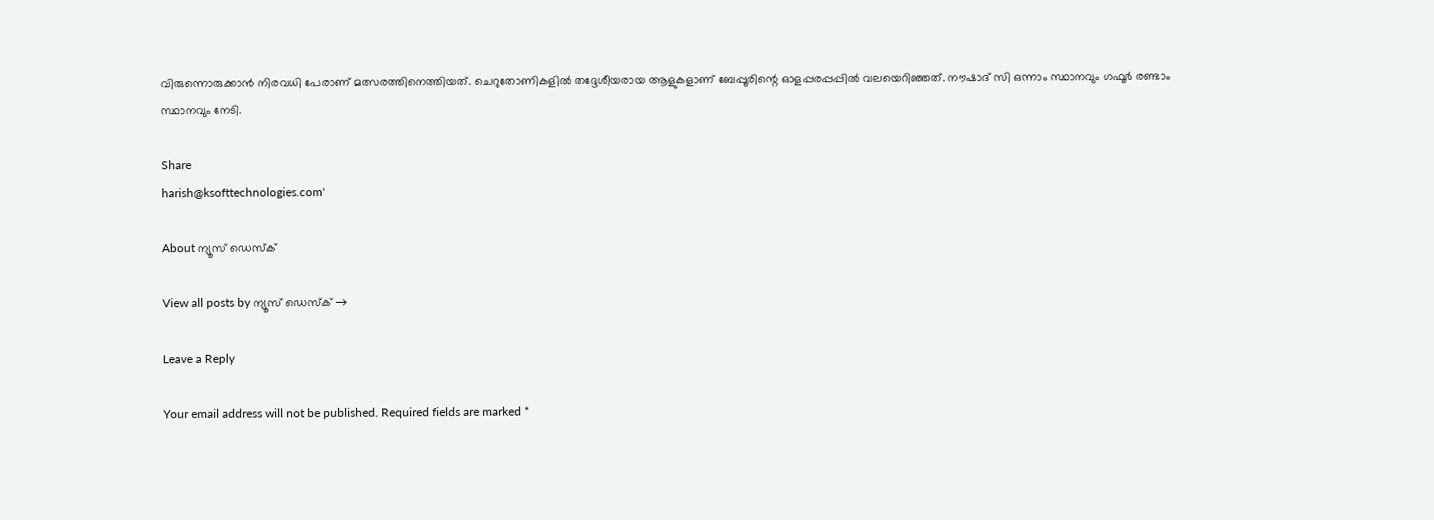വിരുന്നൊരുക്കാൻ നിരവധി പേരാണ് മത്സരത്തിനെത്തിയത്. ചെറുതോണികളിൽ തദ്ദേശീയരായ ആളുകളാണ് ബേപ്പൂരിന്റെ ഓളപ്പരപ്പപ്പിൽ വലയെറിഞ്ഞത്. നൗഷാദ് സി ഒന്നാം സ്ഥാനവും ഗഫൂർ രണ്ടാം സ്ഥാനവും നേടി.

Share
harish@ksofttechnologies.com'

About ന്യൂസ് ഡെസ്ക്

View all posts by ന്യൂസ് ഡെസ്ക് →

Leave a Reply

Your email address will not be published. Required fields are marked *